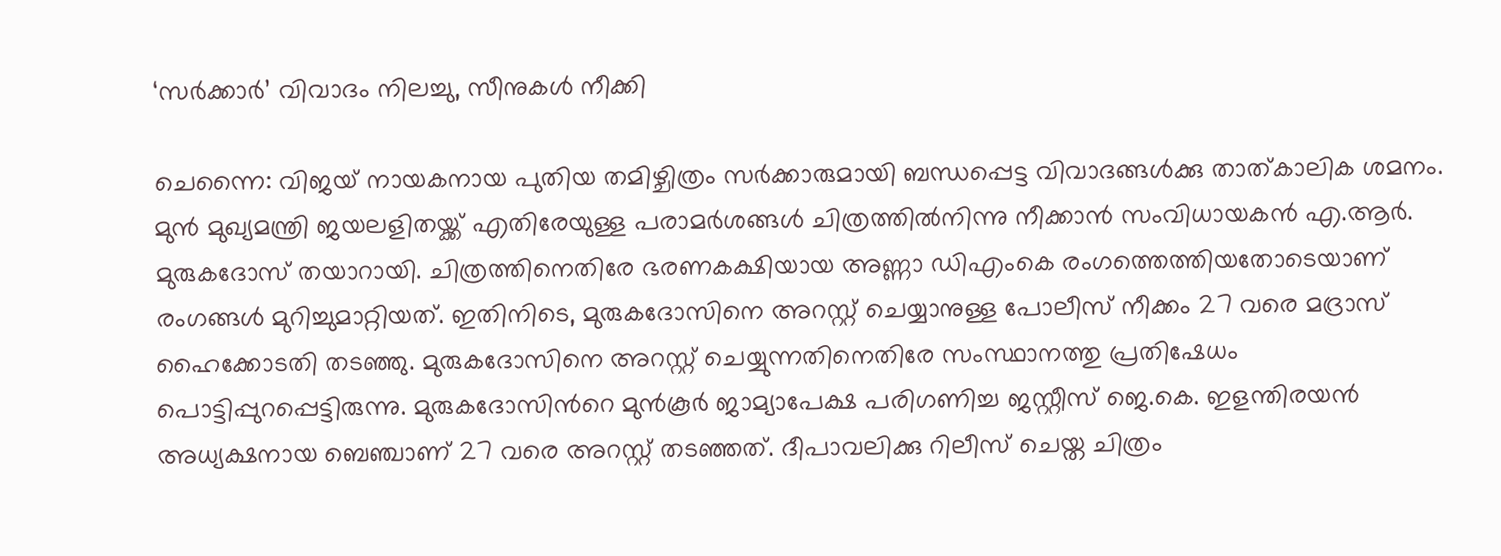‘സർക്കാർ’ വിവാദം നിലച്ചു, സീനുകൾ നീക്കി

ചെന്നൈ: വിജയ് നായകനായ പുതിയ തമിഴ്ചിത്രം സർക്കാരുമായി ബന്ധപ്പെട്ട വിവാദങ്ങൾക്കു താത്കാലിക ശമനം. മുൻ മുഖ്യമന്ത്രി ജയലളിതയ്ക്ക് എതിരേയുള്ള പരാമർശങ്ങൾ ചിത്രത്തിൽനിന്നു നീക്കാൻ സംവിധായകൻ എ.ആർ. മുരുകദോസ് തയാറായി. ചിത്രത്തിനെതിരേ ഭരണകക്ഷിയായ അണ്ണാ ഡിഎംകെ രംഗത്തെത്തിയതോടെയാണ് രംഗങ്ങൾ മുറിച്ചുമാറ്റിയത്. ഇതിനിടെ, മുരുകദോസിനെ അറസ്റ്റ് ചെയ്യാനുള്ള പോലീസ് നീക്കം 27 വരെ മദ്രാസ് ഹൈക്കോടതി തടഞ്ഞു. മുരുകദോസിനെ അറസ്റ്റ് ചെയ്യുന്നതിനെതിരേ സംസ്ഥാനത്തു പ്രതിഷേധം പൊട്ടിപ്പുറപ്പെട്ടിരുന്നു. മുരുകദോസിന്‍റെ മുൻകൂർ ജാമ്യാപേക്ഷ പരിഗണിച്ച ജസ്റ്റീസ് ജെ.കെ. ഇളന്തിരയൻ അധ്യക്ഷനായ ബെഞ്ചാണ് 27 വരെ അറസ്റ്റ് തടഞ്ഞത്. ദീപാവലിക്കു റിലീസ് ചെയ്ത ചിത്രം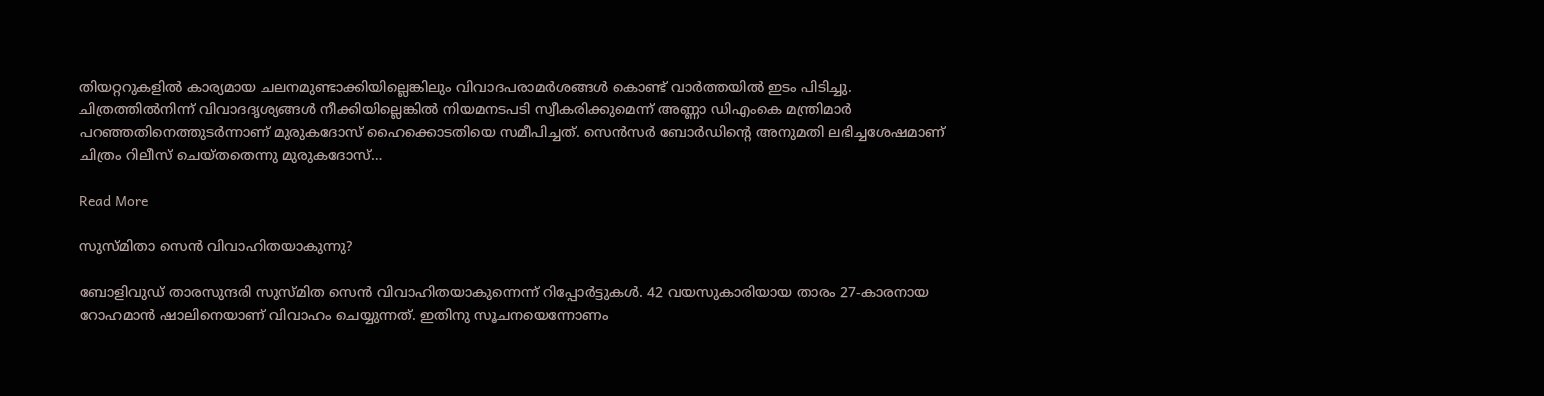തിയറ്ററുകളിൽ കാര്യമായ ചലനമുണ്ടാക്കിയില്ലെങ്കിലും വിവാദപരാമർശങ്ങൾ കൊണ്ട് വാർത്തയിൽ ഇടം പിടിച്ചു. ചിത്രത്തിൽനിന്ന് വിവാദദൃശ്യങ്ങൾ നീക്കിയില്ലെങ്കിൽ നിയമനടപടി സ്വീകരിക്കുമെന്ന് അണ്ണാ ഡിഎംകെ മന്ത്രിമാർ പറഞ്ഞതിനെത്തുടർന്നാണ് മുരുകദോസ് ഹൈക്കൊടതിയെ സമീപിച്ചത്. സെൻസർ ബോർഡിന്‍റെ അനുമതി ലഭിച്ചശേഷമാണ് ചിത്രം റിലീസ് ചെയ്തതെന്നു മുരുകദോസ്…

Read More

സുസ്മിതാ സെൻ വിവാഹിതയാകുന്നു?

ബോളിവുഡ് താരസുന്ദരി സുസ്മിത സെൻ വിവാഹിതയാകുന്നെന്ന് റിപ്പോർട്ടുകൾ. 42 വയസുകാരിയായ താരം 27-കാരനായ റോഹമാൻ ഷാലിനെയാണ് വിവാഹം ചെയ്യുന്നത്. ഇതിനു സൂചനയെന്നോണം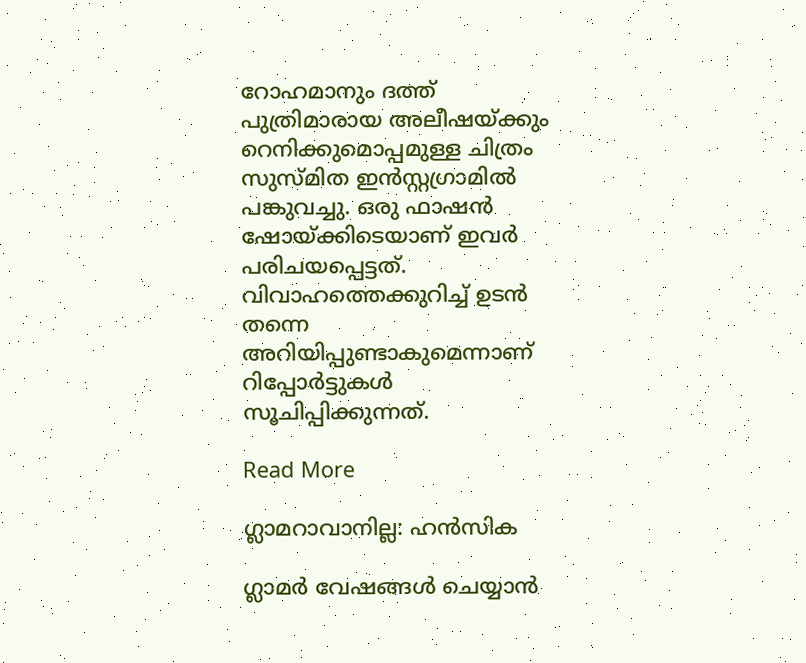റോഹമാനും ദത്ത് പുത്രിമാരായ അലീഷയ്ക്കും റെനിക്കുമൊപ്പമുള്ള ചിത്രം സുസ്മിത ഇൻസ്റ്റഗ്രാമിൽ പങ്കുവച്ചു. ഒരു ഫാഷൻ ഷോയ്ക്കിടെയാണ് ഇവർ പരിചയപ്പെട്ടത്. വിവാഹത്തെക്കുറിച്ച് ഉടൻ തന്നെ അറിയിപ്പുണ്ടാകുമെന്നാണ് റിപ്പോർട്ടുകൾ സൂചിപ്പിക്കുന്നത്.

Read More

ഗ്ലാമറാവാനില്ല: ഹൻസിക

ഗ്ലാമർ വേഷങ്ങൾ ചെയ്യാൻ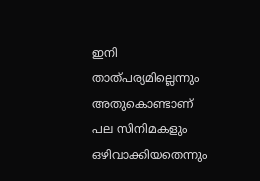ഇനി താത്പര്യമില്ലെന്നും അതുകൊണ്ടാണ് പല സിനിമകളും ഒഴിവാക്കിയതെന്നും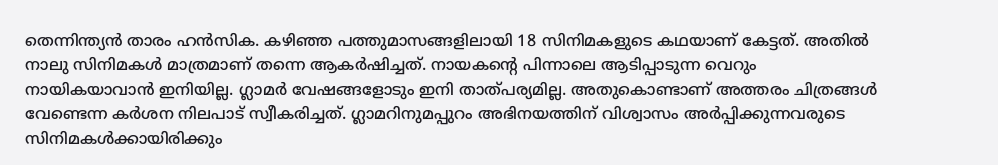തെന്നിന്ത്യൻ താരം ഹൻസിക. കഴിഞ്ഞ പത്തുമാസങ്ങളിലായി 18 സിനിമകളുടെ കഥയാണ് കേട്ടത്. അതിൽ നാലു സിനിമകൾ മാത്രമാണ് തന്നെ ആകർഷിച്ചത്. നായകന്‍റെ പിന്നാലെ ആടിപ്പാടുന്ന വെറും നായികയാവാൻ ഇനിയില്ല. ഗ്ലാമർ വേഷങ്ങളോടും ഇനി താത്പര്യമില്ല. അതുകൊണ്ടാണ് അത്തരം ചിത്രങ്ങൾ വേണ്ടെന്ന കർശന നിലപാട് സ്വീകരിച്ചത്. ഗ്ലാമറിനുമപ്പുറം അഭിനയത്തിന് വിശ്വാസം അർപ്പിക്കുന്നവരുടെ സിനിമകൾക്കായിരിക്കും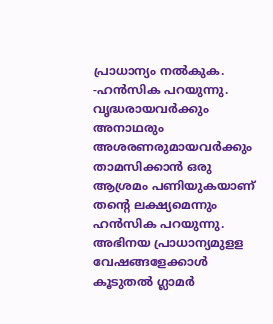പ്രാധാന്യം നൽകുക. -ഹൻസിക പറയുന്നു. വൃദ്ധരായവർക്കും അനാഥരും അശരണരുമായവർക്കും താമസിക്കാൻ ഒരു ആശ്രമം പണിയുകയാണ് തന്‍റെ ലക്ഷ്യമെന്നും ഹൻസിക പറയുന്നു. അഭിനയ പ്രാധാന്യമുളള വേഷങ്ങളേക്കാൾ കൂടുതൽ ഗ്ലാമർ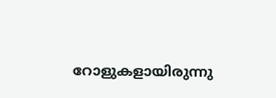റോളുകളായിരുന്നു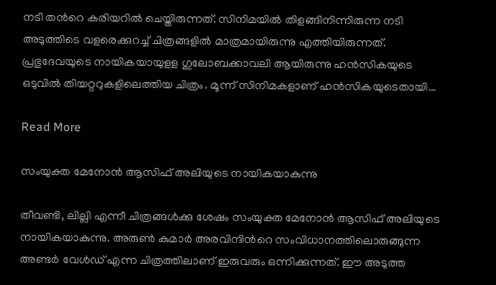നടി തന്‍റെ കരിയറിൽ ചെയ്തിരുന്നത്. സിനിമയിൽ തിളങ്ങിനിന്നിരുന്ന നടി അടുത്തിടെ വളരെക്കുറച്ച് ചിത്രങ്ങളിൽ മാത്രമായിരുന്നു എത്തിയിരുന്നത്. പ്രഭുദേവയുടെ നായികയായുളള ഗുലോബക്കാവലി ആയിരുന്നു ഹൻസികയുടെ ഒടുവിൽ തിയറ്ററുകളിലെത്തിയ ചിത്രം. മൂന്ന് സിനിമകളാണ് ഹൻസികയുടെതായി…

Read More

സംയുക്ത മേനോൻ ആസിഫ് അലിയുടെ നായികയാകുന്നു

തീവണ്ടി, ലില്ലി എന്നീ ചിത്രങ്ങൾക്കു ശേഷം സംയുക്ത മേനോൻ ആസിഫ് അലിയുടെ നായികയാകുന്നു. അരുണ്‍ കുമാർ അരവിന്ദിന്‍റെ സംവിധാനത്തിലൊരുങ്ങുന്ന അണ്ടർ വേൾഡ് എന്ന ചിത്രത്തിലാണ് ഇരുവരും ഒന്നിക്കുന്നത്. ഈ അടുത്ത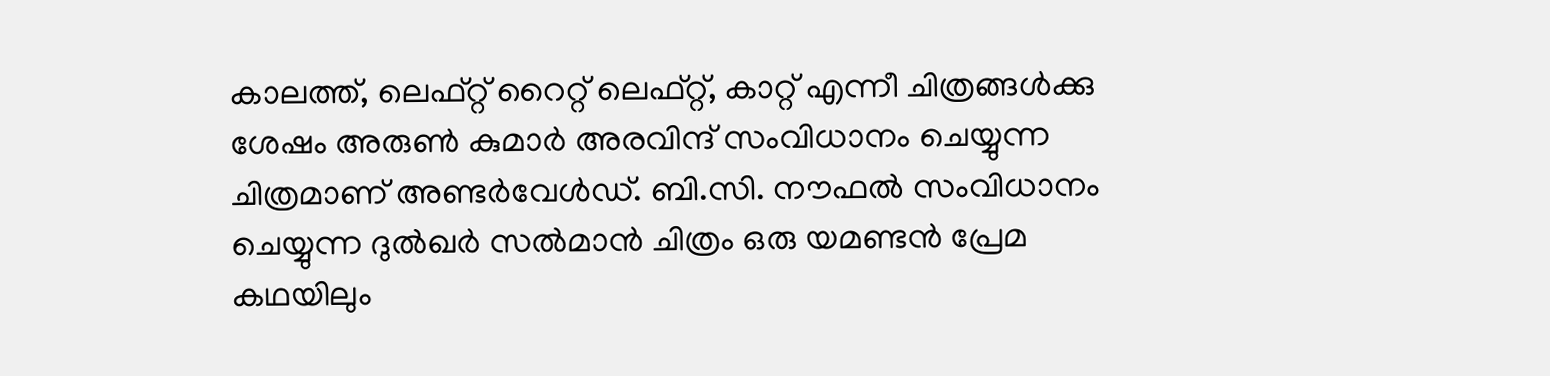കാലത്ത്, ലെഫ്റ്റ് റൈറ്റ് ലെഫ്റ്റ്, കാറ്റ് എന്നീ ചിത്രങ്ങൾക്കു ശേഷം അരുണ്‍ കുമാർ അരവിന്ദ് സംവിധാനം ചെയ്യുന്ന ചിത്രമാണ് അണ്ടർവേൾഡ്. ബി.സി. നൗഫൽ സംവിധാനം ചെയ്യുന്ന ദുൽഖർ സൽമാൻ ചിത്രം ഒരു യമണ്ടൻ പ്രേമ കഥയിലും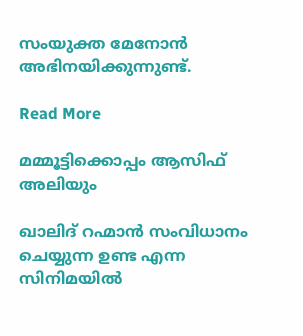സംയുക്ത മേനോൻ അഭിനയിക്കുന്നുണ്ട്.

Read More

മമ്മൂട്ടിക്കൊപ്പം ആസിഫ് അലിയും

ഖാലിദ് റഹ്മാൻ സംവിധാനം ചെയ്യുന്ന ഉണ്ട എന്ന സിനിമയിൽ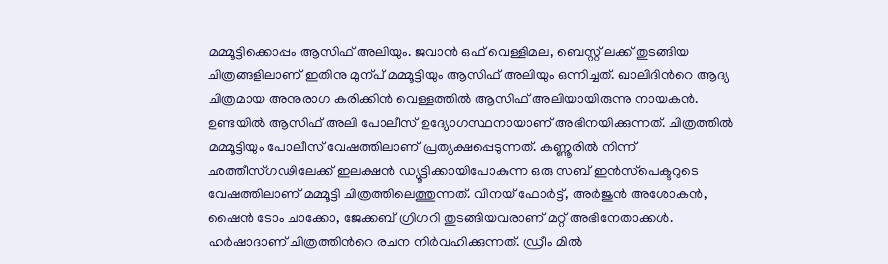മമ്മൂട്ടിക്കൊപ്പം ആസിഫ് അലിയും. ജവാൻ ഒഫ് വെള്ളിമല, ബെസ്റ്റ് ലക്ക് തുടങ്ങിയ ചിത്രങ്ങളിലാണ് ഇതിനു മുന്പ് മമ്മൂട്ടിയും ആസിഫ് അലിയും ഒന്നിച്ചത്. ഖാലിദിന്‍റെ ആദ്യ ചിത്രമായ അനുരാഗ കരിക്കിൻ വെള്ളത്തിൽ ആസിഫ് അലിയായിരുന്നു നായകൻ. ഉണ്ടയിൽ ആസിഫ് അലി പോലീസ് ഉദ്യോഗസ്ഥനായാണ് അഭിനയിക്കുന്നത്. ചിത്രത്തിൽ മമ്മൂട്ടിയും പോലീസ് വേഷത്തിലാണ് പ്രത്യക്ഷപ്പെടുന്നത്. കണ്ണൂരിൽ നിന്ന് ഛത്തീസ്ഗഢിലേക്ക് ഇലക്ഷൻ ഡ്യൂട്ടിക്കായിപോകുന്ന ഒരു സബ് ഇൻസ്‌പെക്ടറുടെ വേഷത്തിലാണ് മമ്മൂട്ടി ചിത്രത്തിലെത്തുന്നത്. വിനയ് ഫോർട്ട്, അർജുൻ അശോകൻ, ഷൈൻ ടോം ചാക്കോ, ജേക്കബ് ഗ്രിഗറി തുടങ്ങിയവരാണ് മറ്റ് അഭിനേതാക്കൾ. ഹർഷാദാണ് ചിത്രത്തിന്‍റെ രചന നിർവഹിക്കുന്നത്. ഡ്രീം മിൽ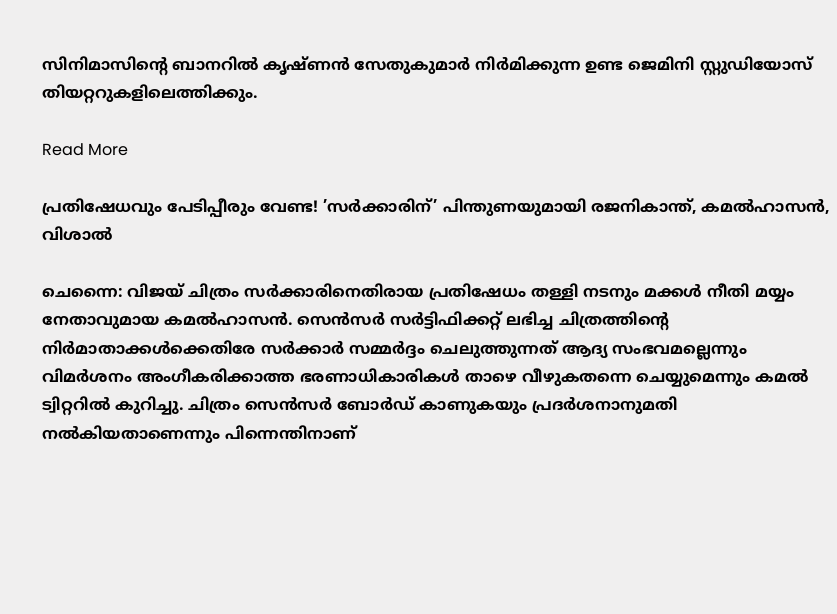സിനിമാസിന്‍റെ ബാനറിൽ കൃഷ്ണൻ സേതുകുമാർ നിർമിക്കുന്ന ഉണ്ട ജെമിനി സ്റ്റുഡിയോസ് തിയറ്ററുകളിലെത്തിക്കും.

Read More

പ്രതിഷേധവും പേടിപ്പീരും വേണ്ട! ’സര്‍ക്കാരിന്’ പിന്തുണയുമായി രജനികാന്ത്, കമൽഹാസൻ, വിശാൽ

ചെന്നൈ: വിജയ് ചിത്രം സർക്കാരിനെതിരായ പ്രതിഷേധം തള്ളി നടനും മക്കൾ നീതി മയ്യം നേതാവുമായ കമൽഹാസൻ. സെൻസർ സർട്ടിഫിക്കറ്റ് ലഭിച്ച ചിത്രത്തിന്‍റെ നിർമാതാക്കൾക്കെതിരേ സർക്കാർ സമ്മർദ്ദം ചെലുത്തുന്നത് ആദ്യ സംഭവമല്ലെന്നും വിമർശനം അംഗീകരിക്കാത്ത ഭരണാധികാരികൾ താഴെ വീഴുകതന്നെ ചെയ്യുമെന്നും കമൽ ട്വിറ്ററിൽ കുറിച്ചു. ചിത്രം സെൻസർ ബോർഡ് കാണുകയും പ്രദർശനാനുമതി നൽകിയതാണെന്നും പിന്നെന്തിനാണ്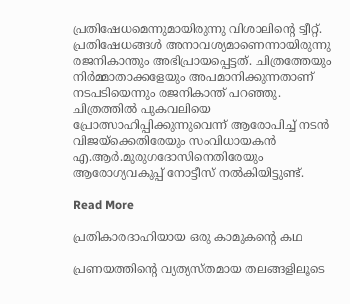പ്രതിഷേധമെന്നുമായിരുന്നു വിശാലിന്‍റെ ട്വീറ്റ്. പ്രതിഷേധങ്ങൾ അനാവശ്യമാണെന്നായിരുന്നു രജനികാന്തും അഭിപ്രായപ്പെട്ടത്. ചിത്രത്തേയും നിർമ്മാതാക്കളേയും അപമാനിക്കുന്നതാണ് നടപടിയെന്നും രജനികാന്ത് പറഞ്ഞു. ചിത്രത്തിൽ പുകവലിയെ പ്രോത്സാഹിപ്പിക്കുന്നുവെന്ന് ആരോപിച്ച് നടൻ വിജയ്ക്കെതിരേയും സംവിധായകൻ എ.ആർ.മുരുഗദോസിനെതിരേയും ആരോഗ്യവകുപ്പ് നോട്ടീസ് നൽകിയിട്ടുണ്ട്.

Read More

പ്രതികാരദാഹിയായ ഒരു കാമുകന്‍റെ കഥ

പ്രണയത്തിന്‍റെ വ്യത്യസ്തമായ തലങ്ങളിലൂടെ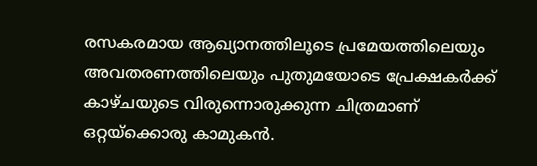രസകരമായ ആഖ്യാനത്തിലൂടെ പ്രമേയത്തിലെയും അവതരണത്തിലെയും പുതുമയോടെ പ്രേക്ഷകർക്ക് കാഴ്ചയുടെ വിരുന്നൊരുക്കുന്ന ചിത്രമാണ് ഒറ്റയ്ക്കൊരു കാമുകൻ.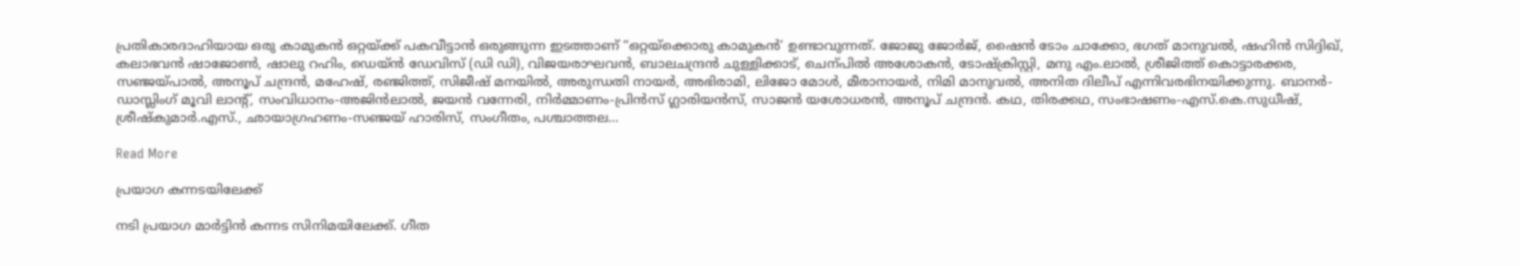പ്രതികാരദാഹിയായ ഒരു കാമുകൻ ഒറ്റയ്ക്ക് പകവീട്ടാൻ ഒരുങ്ങുന്ന ഇടത്താണ് “ഒറ്റയ്ക്കൊരു കാമുകൻ’ ഉണ്ടാവുന്നത്. ജോജു ജോർജ്, ഷൈൻ ടോം ചാക്കോ, ഭഗത് മാനുവൽ, ഷഹിൻ സിദ്ദിഖ്, കലാഭവൻ ഷാജോണ്‍, ഷാലു റഹിം, ഡെയ്ൻ ഡേവിസ് (ഡി ഡി), വിജയരാഘവൻ, ബാലചന്ദ്രൻ ചുള്ളിക്കാട്, ചെന്പിൽ അശോകൻ, ടോഷ്ക്രിസ്റ്റി, മനു എം.ലാൽ, ശ്രീജിത്ത് കൊട്ടാരക്കര, സഞ്ജയ്പാൽ, അനൂപ് ചന്ദ്രൻ, മഹേഷ്, രഞ്ജിത്ത്, സിജീഷ് മനയിൽ, അരുന്ധതി നായർ, അഭിരാമി, ലിജോ മോൾ, മീരാനായർ, നിമി മാനുവൽ, അനിത ദിലീപ് എന്നിവരഭിനയിക്കുന്നു. ബാനർ- ഡാസ്ലിംഗ് മൂവി ലാന്‍റ്, സംവിധാനം-അജിൻലാൽ, ജയൻ വന്നേരി, നിർമ്മാണം-പ്രിൻസ് ഗ്ലാരിയൻസ്, സാജൻ യശോധരൻ, അനൂപ് ചന്ദ്രൻ. കഥ, തിരക്കഥ, സംഭാഷണം-എസ്.കെ.സുധീഷ്, ശ്രീഷ്കുമാർ.എസ്., ഛായാഗ്രഹണം-സഞ്ജയ് ഹാരിസ്, സംഗീതം, പശ്ചാത്തല…

Read More

പ്രയാഗ കന്നടയിലേക്ക്

നടി പ്രയാഗ മാർട്ടിൻ കന്നട സിനിമയിലേക്ക്. ഗീത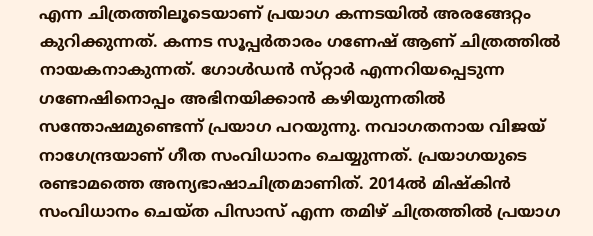എന്ന ചിത്രത്തിലൂടെയാണ് പ്രയാഗ കന്നടയിൽ അരങ്ങേറ്റം കുറിക്കുന്നത്. കന്നട സൂപ്പർതാരം ഗണേഷ് ആണ് ചിത്രത്തിൽ നായകനാകുന്നത്. ഗോൾഡൻ സ്‌റ്റാർ എന്നറിയപ്പെടുന്ന ഗണേഷിനൊപ്പം അഭിനയിക്കാൻ കഴിയുന്നതിൽ സന്തോഷമുണ്ടെന്ന് പ്രയാഗ പറയുന്നു. നവാഗതനായ വിജയ് നാഗേന്ദ്രയാണ് ഗീത സംവിധാനം ചെയ്യുന്നത്. പ്രയാഗയുടെ രണ്ടാമത്തെ അന്യഭാഷാചിത്രമാണിത്. 2014ൽ മിഷ്കിൻ സംവിധാനം ചെയ്‌ത പിസാസ് എന്ന തമിഴ് ചിത്രത്തിൽ പ്രയാഗ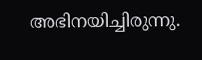അഭിനയിച്ചിരുന്നു.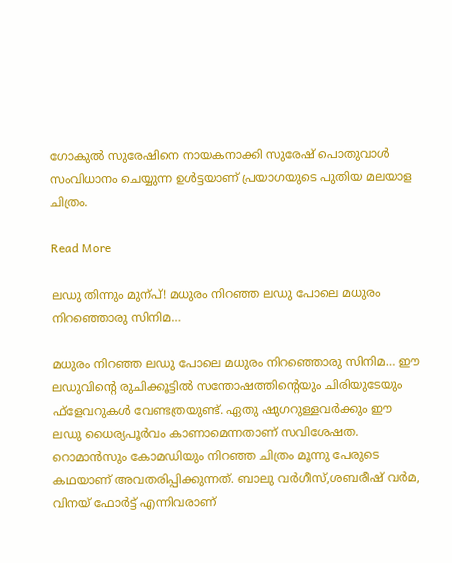ഗോകുൽ സുരേഷിനെ നായകനാക്കി സുരേഷ് പൊതുവാൾ സംവിധാനം ചെയ്യുന്ന ഉൾട്ടയാണ് പ്രയാഗയുടെ പുതിയ മലയാള ചിത്രം.

Read More

ലഡു തിന്നും മുന്പ്! മധുരം നിറഞ്ഞ ലഡു പോലെ മധുരം നിറഞ്ഞൊരു സിനിമ…

മധുരം നിറഞ്ഞ ലഡു പോലെ മധുരം നിറഞ്ഞൊരു സിനിമ… ഈ ലഡുവിന്‍റെ രുചിക്കൂട്ടിൽ സന്തോഷത്തിന്‍റെയും ചിരിയുടേയും ഫ്ളേവറുകൾ വേണ്ടത്രയുണ്ട്. ഏതു ഷുഗറുള്ളവർക്കും ഈ ലഡു ധൈര്യപൂർവം കാണാമെന്നതാണ് സവിശേഷത. റൊമാൻസും കോമഡിയും നിറഞ്ഞ ചിത്രം മൂന്നു പേരുടെ കഥയാണ് അവതരിപ്പിക്കുന്നത്. ബാലു വർഗീസ്,ശബരീഷ് വർമ, വിനയ് ഫോർട്ട് എന്നിവരാണ്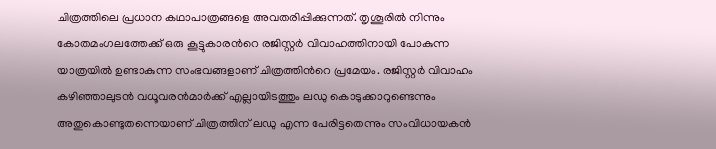ചിത്രത്തിലെ പ്രധാന കഥാപാത്രങ്ങളെ അവതരിപ്പിക്കുന്നത്. തൃശൂരിൽ നിന്നും കോതമംഗലത്തേക്ക് ഒരു കൂട്ടുകാരന്‍റെ രജിസ്റ്റർ വിവാഹത്തിനായി പോകുന്ന യാത്രയിൽ ഉണ്ടാകുന്ന സംഭവങ്ങളാണ് ചിത്രത്തിന്‍റെ പ്രമേയം. രജിസ്റ്റർ വിവാഹം കഴിഞ്ഞാലുടൻ വധൂവരൻമാർക്ക് എല്ലായിടത്തും ലഡു കൊടുക്കാറുണ്ടെന്നും അതുകൊണ്ടുതന്നെയാണ് ചിത്രത്തിന് ലഡു എന്ന പേരിട്ടതെന്നും സംവിധായകൻ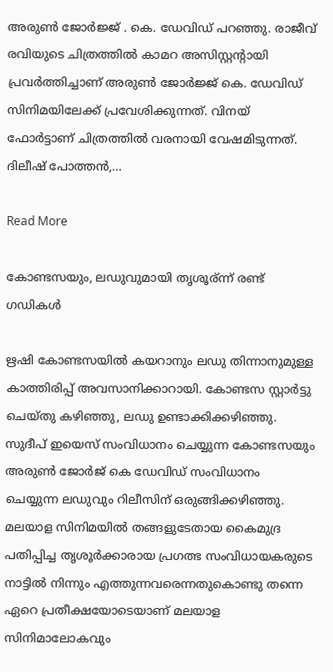അരുണ്‍ ജോർജ്ജ് . കെ. ഡേവിഡ് പറഞ്ഞു. രാജീവ് രവിയുടെ ചിത്രത്തിൽ കാമറ അസിസ്റ്റന്‍റായി പ്രവർത്തിച്ചാണ് അരുണ്‍ ജോർജ്ജ് കെ. ഡേവിഡ് സിനിമയിലേക്ക് പ്രവേശിക്കുന്നത്. വിനയ് ഫോർട്ടാണ് ചിത്രത്തിൽ വരനായി വേഷമിടുന്നത്. ദിലീഷ് പോത്തൻ,…

Read More

കോണ്ടസയും, ലഡുവുമായി തൃശൂര്ന്ന് രണ്ട് ഗഡികൾ

ഋഷി കോണ്ടസയിൽ കയറാനും ലഡു തിന്നാനുമുള്ള കാത്തിരിപ്പ് അവസാനിക്കാറായി. കോണ്ടസ സ്റ്റാർട്ടു ചെയ്തു കഴിഞ്ഞു, ലഡു ഉണ്ടാക്കിക്കഴിഞ്ഞു. സുദീപ് ഇയെസ് സംവിധാനം ചെയ്യുന്ന കോണ്ടസയും അരുണ്‍ ജോർജ് കെ ഡേവിഡ് സംവിധാനം ചെയ്യുന്ന ലഡുവും റിലീസിന് ഒരുങ്ങിക്കഴിഞ്ഞു. മലയാള സിനിമയിൽ തങ്ങളുടേതായ കൈമുദ്ര പതിപ്പിച്ച തൃശൂർക്കാരായ പ്രഗത്ഭ സംവിധായകരുടെ നാട്ടിൽ നിന്നും എത്തുന്നവരെന്നതുകൊണ്ടു തന്നെ ഏറെ പ്രതീക്ഷയോടെയാണ് മലയാള സിനിമാലോകവും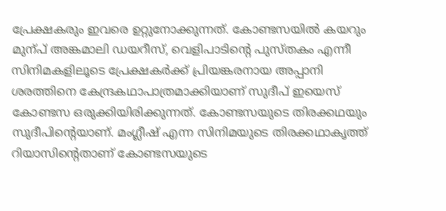പ്രേക്ഷകരും ഇവരെ ഉറ്റുനോക്കുന്നത്. കോണ്ടസയിൽ കയറും മുന്പ് അങ്കമാലി ഡയറീസ്, വെളിപാടിന്‍റെ പുസ്തകം എന്നീ സിനിമകളിലൂടെ പ്രേക്ഷകർക്ക് പ്രിയങ്കരനായ അപ്പാനി ശരത്തിനെ കേന്ദ്രകഥാപാത്രമാക്കിയാണ് സുദീപ് ഇയെസ് കോണ്ടസ ഒരുക്കിയിരിക്കുന്നത്. കോണ്ടസയുടെ തിരക്കഥയും സുദീപിന്‍റെയാണ്. മംഗ്ലീഷ് എന്ന സിനിമയുടെ തിരക്കഥാകൃത്ത് റിയാസിന്‍റെതാണ് കോണ്ടസയുടെ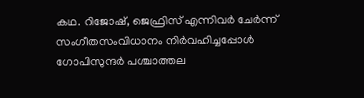കഥ. റിജോഷ്, ജെഫ്രിസ് എന്നിവർ ചേർന്ന് സംഗീതസംവിധാനം നിർവഹിച്ചപ്പോൾ ഗോപിസുന്ദർ പശ്ചാത്തല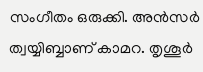സംഗീതം ഒരുക്കി. അൻസർ ത്വയ്യിബ്ബാണ് കാമറ. തൃശൂർ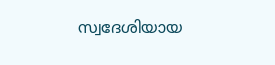സ്വദേശിയായ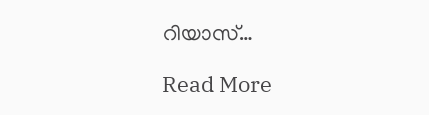റിയാസ്…

Read More